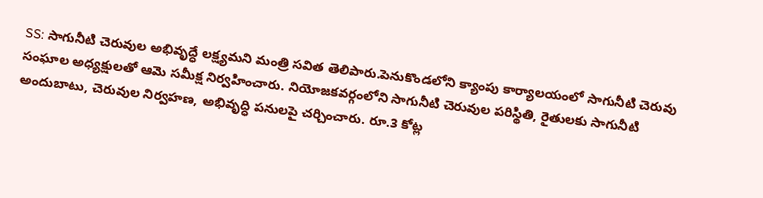SS: సాగునీటి చెరువుల అభివృద్ధే లక్ష్యమని మంత్రి సవిత తెలిపారు.పెనుకొండలోని క్యాంపు కార్యాలయంలో సాగునీటి చెరువు సంఘాల అధ్యక్షులతో ఆమె సమీక్ష నిర్వహించారు. నియోజకవర్గంలోని సాగునీటి చెరువుల పరిస్థితి, రైతులకు సాగునీటి అందుబాటు, చెరువుల నిర్వహణ, అభివృద్ధి పనులపై చర్చించారు. రూ.3 కోట్ల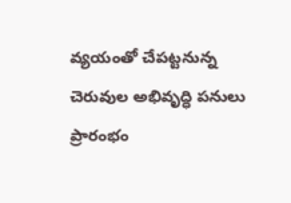వ్యయంతో చేపట్టనున్న చెరువుల అభివృద్ధి పనులు ప్రారంభం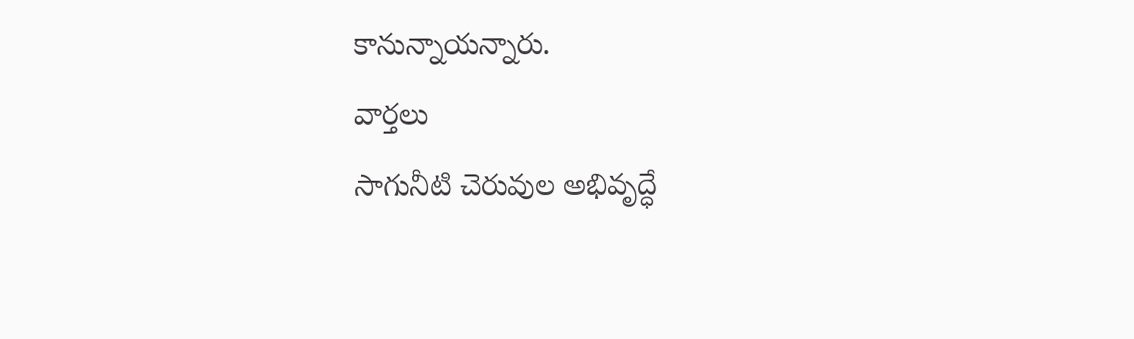కానున్నాయన్నారు.
వార్తలు
సాగునీటి చెరువుల అభివృద్ధే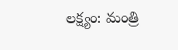లక్ష్యం: మంత్రి